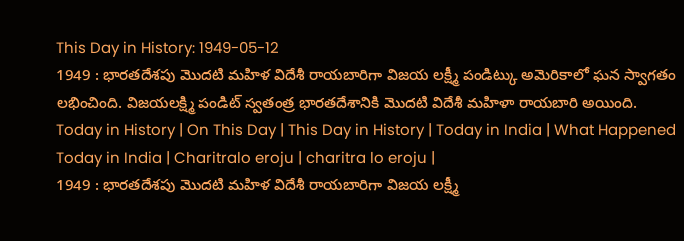This Day in History: 1949-05-12
1949 : భారతదేశపు మొదటి మహిళ విదేశీ రాయబారిగా విజయ లక్ష్మీ పండిట్కు అమెరికాలో ఘన స్వాగతం లభించింది. విజయలక్ష్మి పండిట్ స్వతంత్ర భారతదేశానికి మొదటి విదేశీ మహిళా రాయబారి అయింది.
Today in History | On This Day | This Day in History | Today in India | What Happened Today in India | Charitralo eroju | charitra lo eroju |
1949 : భారతదేశపు మొదటి మహిళ విదేశీ రాయబారిగా విజయ లక్ష్మీ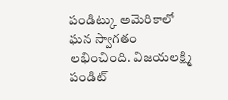పండిట్కు అమెరికాలో ఘన స్వాగతం లభించింది. విజయలక్ష్మి పండిట్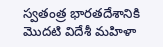స్వతంత్ర భారతదేశానికి మొదటి విదేశీ మహిళా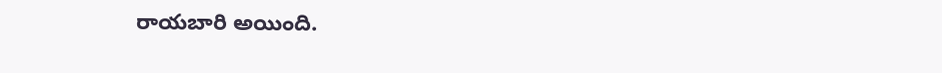రాయబారి అయింది.